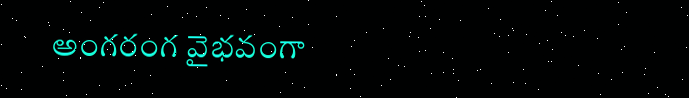అంగరంగ వైభవంగా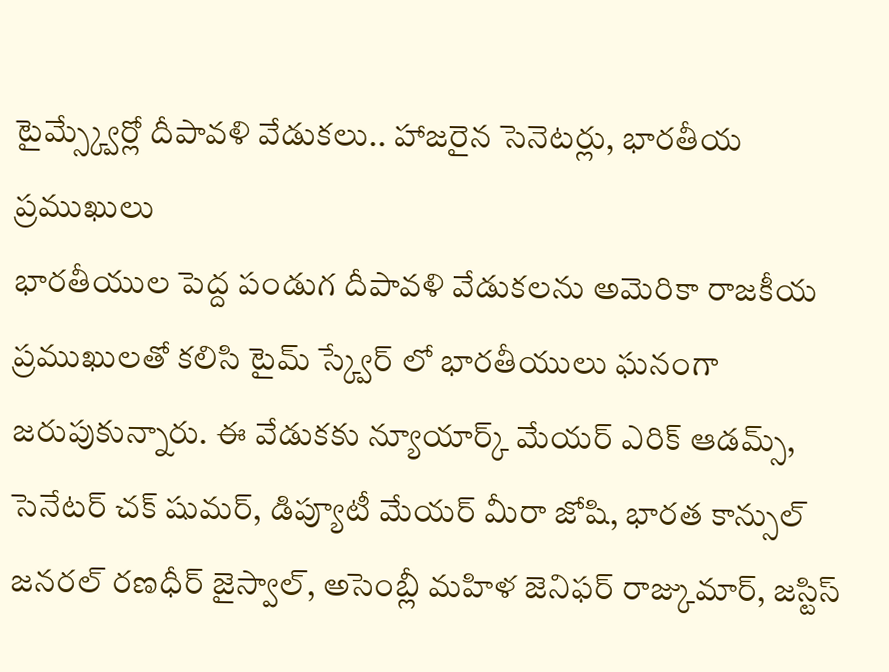టైమ్స్క్వేర్లో దీపావళి వేడుకలు.. హాజరైన సెనెటర్లు, భారతీయ ప్రముఖులు
భారతీయుల పెద్ద పండుగ దీపావళి వేడుకలను అమెరికా రాజకీయ ప్రముఖులతో కలిసి టైమ్ స్క్వేర్ లో భారతీయులు ఘనంగా జరుపుకున్నారు. ఈ వేడుకకు న్యూయార్క్ మేయర్ ఎరిక్ ఆడమ్స్, సెనేటర్ చక్ షుమర్, డిప్యూటీ మేయర్ మీరా జోషి, భారత కాన్సుల్ జనరల్ రణధీర్ జైస్వాల్, అసెంబ్లీ మహిళ జెనిఫర్ రాజ్కుమార్, జస్టిస్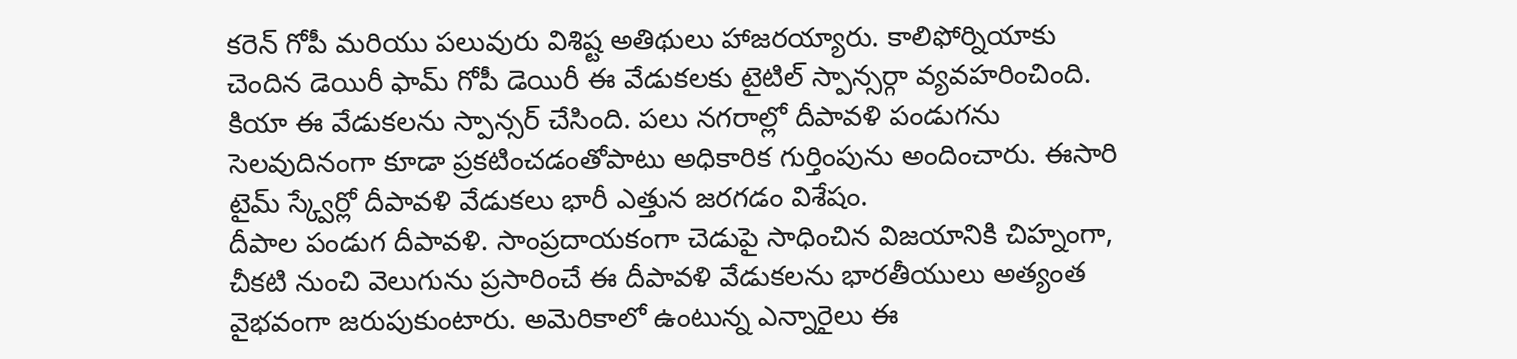కరెన్ గోపీ మరియు పలువురు విశిష్ట అతిథులు హాజరయ్యారు. కాలిఫోర్నియాకు చెందిన డెయిరీ ఫామ్ గోపీ డెయిరీ ఈ వేడుకలకు టైటిల్ స్పాన్సర్గా వ్యవహరించింది. కియా ఈ వేడుకలను స్పాన్సర్ చేసింది. పలు నగరాల్లో దీపావళి పండుగను సెలవుదినంగా కూడా ప్రకటించడంతోపాటు అధికారిక గుర్తింపును అందించారు. ఈసారి టైమ్ స్క్వేర్లో దీపావళి వేడుకలు భారీ ఎత్తున జరగడం విశేషం.
దీపాల పండుగ దీపావళి. సాంప్రదాయకంగా చెడుపై సాధించిన విజయానికి చిహ్నంగా, చీకటి నుంచి వెలుగును ప్రసారించే ఈ దీపావళి వేడుకలను భారతీయులు అత్యంత వైభవంగా జరుపుకుంటారు. అమెరికాలో ఉంటున్న ఎన్నారైలు ఈ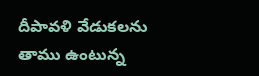దీపావళి వేడుకలను తాము ఉంటున్న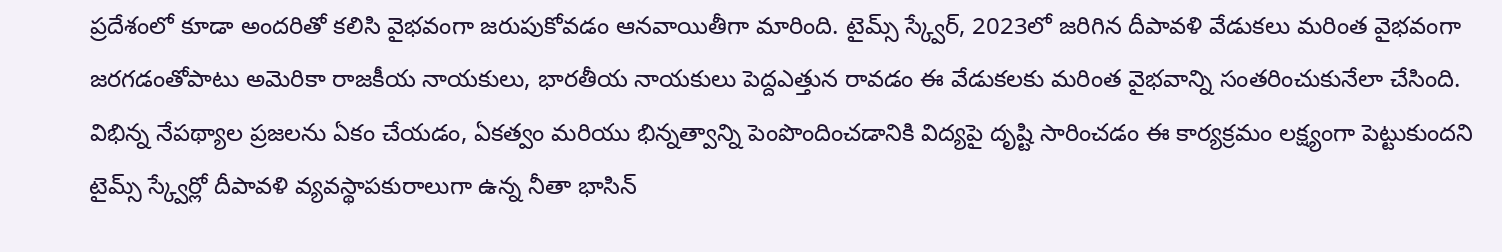ప్రదేశంలో కూడా అందరితో కలిసి వైభవంగా జరుపుకోవడం ఆనవాయితీగా మారింది. టైమ్స్ స్క్వేర్, 2023లో జరిగిన దీపావళి వేడుకలు మరింత వైభవంగా జరగడంతోపాటు అమెరికా రాజకీయ నాయకులు, భారతీయ నాయకులు పెద్దఎత్తున రావడం ఈ వేడుకలకు మరింత వైభవాన్ని సంతరించుకునేలా చేసింది.
విభిన్న నేపథ్యాల ప్రజలను ఏకం చేయడం, ఏకత్వం మరియు భిన్నత్వాన్ని పెంపొందించడానికి విద్యపై దృష్టి సారించడం ఈ కార్యక్రమం లక్ష్యంగా పెట్టుకుందని టైమ్స్ స్క్వేర్లో దీపావళి వ్యవస్థాపకురాలుగా ఉన్న నీతా భాసిన్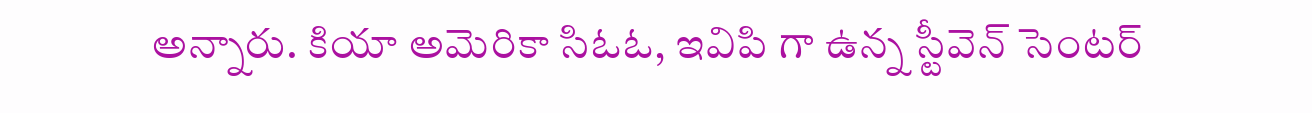అన్నారు. కియా అమెరికా సిఓఓ, ఇవిపి గా ఉన్న స్టీవెన్ సెంటర్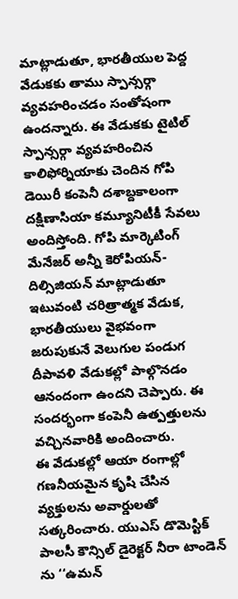మాట్లాడుతూ, భారతీయుల పెద్ద వేడుకకు తాము స్పాన్సర్గా వ్యవహరించడం సంతోషంగా ఉందన్నారు. ఈ వేడుకకు టైటిల్ స్పాన్సర్గా వ్యవహరించిన కాలిఫోర్నియాకు చెందిన గోపి డెయిరీ కంపెనీ దశాబ్దకాలంగా దక్షిణాసియా కమ్యూనిటీకీ సేవలు అందిస్తోంది. గోపి మార్కెటింగ్ మేనేజర్ అన్నీ కెరోపియన్-దిల్సిజియన్ మాట్లాడుతూ ఇటువంటి చరిత్రాత్మక వేడుక, భారతీయులు వైభవంగా జరుపుకునే వెలుగుల పండుగ దీపావళి వేడుకల్లో పాల్గొనడం ఆనందంగా ఉందని చెప్పారు. ఈ సందర్భంగా కంపెనీ ఉత్పత్తులను వచ్చినవారికి అందించారు.
ఈ వేడుకల్లో ఆయా రంగాల్లో గణనీయమైన కృషి చేసిన వ్యక్తులను అవార్డులతో సత్కరించారు. యుఎస్ డొమెస్టిక్ పాలసీ కౌన్సిల్ డైరెక్టర్ నీరా టాండెన్ ను ‘‘ఉమన్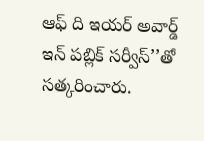ఆఫ్ ది ఇయర్ అవార్డ్ ఇన్ పబ్లిక్ సర్వీస్’’తో సత్కరించారు.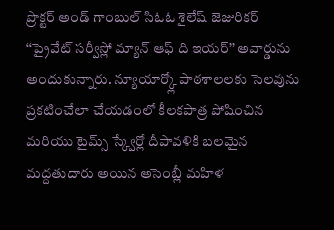ప్రొక్టర్ అండ్ గాంబుల్ సిఓఓ శైలేష్ జెజురికర్ ‘‘ప్రైవేట్ సర్వీస్లో మ్యాన్ ఆఫ్ ది ఇయర్’’ అవార్డును అందుకున్నారు. న్యూయార్క్లో పాఠశాలలకు సెలవును ప్రకటించేలా చేయడంలో కీలకపాత్ర పోషించిన మరియు టైమ్స్ స్క్వేర్లో దీపావళికి బలమైన మద్దతుదారు అయిన అసెంబ్లీ మహిళ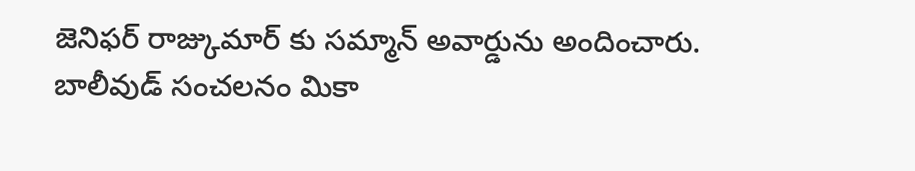జెనిఫర్ రాజ్కుమార్ కు సమ్మాన్ అవార్డును అందించారు.
బాలీవుడ్ సంచలనం మికా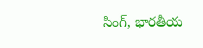సింగ్, భారతీయ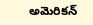అమెరికన్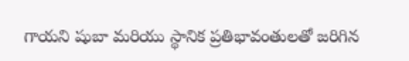గాయని షుబా మరియు స్థానిక ప్రతిభావంతులతో జరిగిన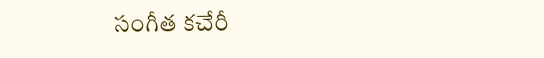సంగీత కచేరీ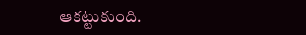ఆకట్టుకుంది.